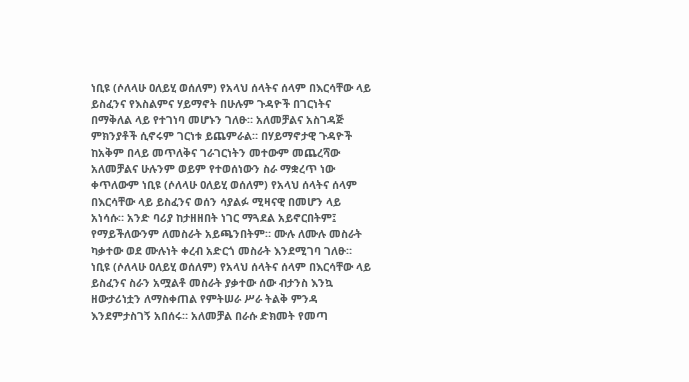ነቢዩ (ሶለላሁ ዐለይሂ ወሰለም) የአላህ ሰላትና ሰላም በእርሳቸው ላይ ይስፈንና የእስልምና ሃይማኖት በሁሉም ጉዳዮች በገርነትና በማቅለል ላይ የተገነባ መሆኑን ገለፁ። አለመቻልና አስገዳጅ ምክንያቶች ሲኖሩም ገርነቱ ይጨምራል። በሃይማኖታዊ ጉዳዮች ከአቅም በላይ መጥለቅና ገራገርነትን መተውም መጨረሻው አለመቻልና ሁሉንም ወይም የተወሰነውን ስራ ማቋረጥ ነው ቀጥለውም ነቢዩ (ሶለላሁ ዐለይሂ ወሰለም) የአላህ ሰላትና ሰላም በእርሳቸው ላይ ይስፈንና ወሰን ሳያልፉ ሚዛናዊ በመሆን ላይ አነሳሱ። አንድ ባሪያ ከታዘዘበት ነገር ማጓደል አይኖርበትም፤ የማይችለውንም ለመስራት አይጫንበትም። ሙሉ ለሙሉ መስራት ካቃተው ወደ ሙሉነት ቀረብ አድርጎ መስራት እንደሚገባ ገለፁ። ነቢዩ (ሶለላሁ ዐለይሂ ወሰለም) የአላህ ሰላትና ሰላም በእርሳቸው ላይ ይስፈንና ስራን አሟልቶ መስራት ያቃተው ሰው ብታንስ እንኳ ዘውታሪነቷን ለማስቀጠል የምትሠራ ሥራ ትልቅ ምንዳ እንደምታስገኝ አበሰሩ። አለመቻል በራሱ ድክመት የመጣ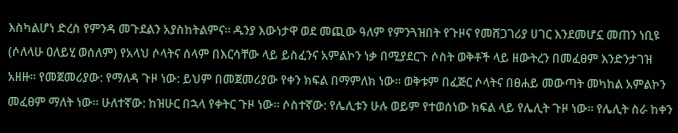እስካልሆነ ድረስ የምንዳ መጉደልን አያስከትልምና። ዱንያ እውነታዋ ወደ መጪው ዓለም የምንጓዝበት የጉዞና የመሸጋገሪያ ሀገር እንደመሆኗ መጠን ነቢዩ (ሶለላሁ ዐለይሂ ወሰለም) የአላህ ሶላትና ሰላም በእርሳቸው ላይ ይስፈንና አምልኮን ነቃ በሚያደርጉ ሶስት ወቅቶች ላይ ዘውትረን በመፈፀም እንድንታገዝ አዘዙ። የመጀመሪያው: የማለዳ ጉዞ ነው: ይህም በመጀመሪያው የቀን ክፍል በማምለክ ነው። ወቅቱም በፈጅር ሶላትና በፀሐይ መውጣት መካከል አምልኮን መፈፀም ማለት ነው። ሁለተኛው: ከዝሁር በኋላ የቀትር ጉዞ ነው። ሶስተኛው: የሌሊቱን ሁሉ ወይም የተወሰነው ክፍል ላይ የሌሊት ጉዞ ነው። የሌሊት ስራ ከቀን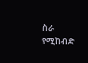ስራ የሚከብድ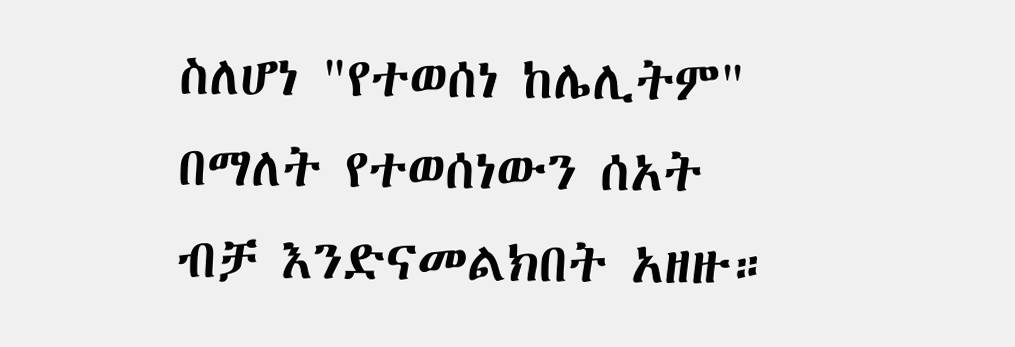ስለሆነ "የተወሰነ ከሌሊትም" በማለት የተወሰነውን ሰአት ብቻ እንድናመልክበት አዘዙ።